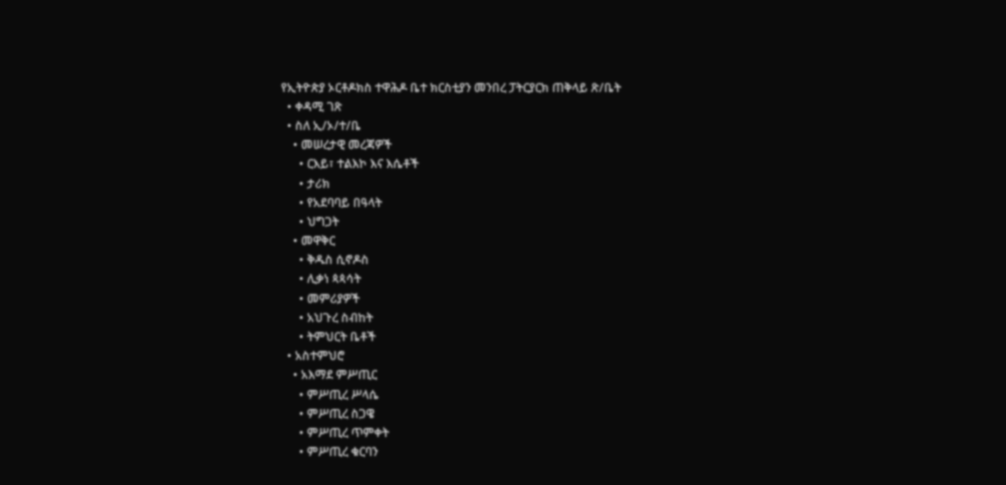የኢትዮጵያ ኦርቶዶክስ ተዋሕዶ ቤተ ክርስቲያን መንበረ ፓትርያርክ ጠቅላይ ጽ/ቤት
  • ቀዳሚ ገጽ
  • ስለ ኢ/ኦ/ተ/ቤ
    • መሠረታዊ መረጃዎች
      • ርእይ፣ ተልእኮ እና እሴቶች
      • ታሪክ
      • የአደባባይ በዓላት
      • ህግጋት
    • መዋቅር
      • ቅዱስ ሲኖዶስ
      • ሊቃነ ጳጳሳት
      • መምሪያዎች
      • አህጉረ ስብከት
      • ትምህርት ቤቶች
  • አስተምህሮ
    • አእማደ ምሥጢር
      • ምሥጢረ ሥላሴ
      • ምሥጢረ ስጋዌ
      • ምሥጢረ ጥምቀት
      • ምሥጢረ ቁርባን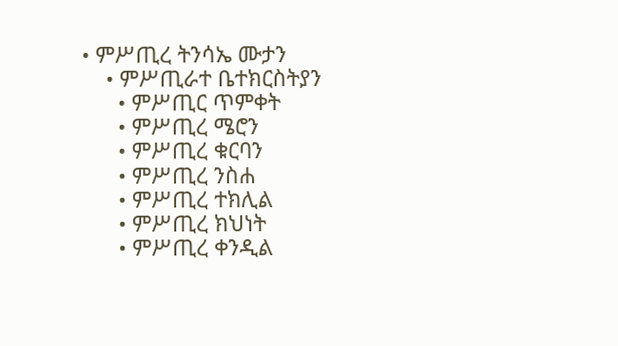• ምሥጢረ ትንሳኤ ሙታን
    • ምሥጢራተ ቤተክርስትያን
      • ምሥጢር ጥምቀት
      • ምሥጢረ ሜሮን
      • ምሥጢረ ቁርባን
      • ምሥጢረ ንስሐ
      • ምሥጢረ ተክሊል
      • ምሥጢረ ክህነት
      • ምሥጢረ ቀንዲል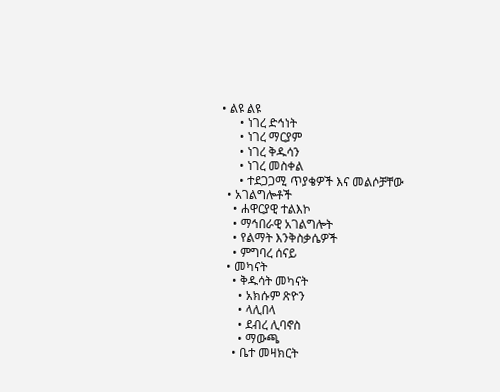• ልዩ ልዩ
      • ነገረ ድኅነት
      • ነገረ ማርያም
      • ነገረ ቅዱሳን
      • ነገረ መስቀል
      • ተደጋጋሚ ጥያቄዎች እና መልሶቻቸው
  • አገልግሎቶች
    • ሐዋርያዊ ተልእኮ
    • ማኅበራዊ አገልግሎት
    • የልማት እንቅስቃሴዎች
    • ምግባረ ሰናይ
  • መካናት
    • ቅዱሳት መካናት
      • አክሱም ጽዮን
      • ላሊበላ
      • ደብረ ሊባኖስ
      • ማውጫ
    • ቤተ መዛክርት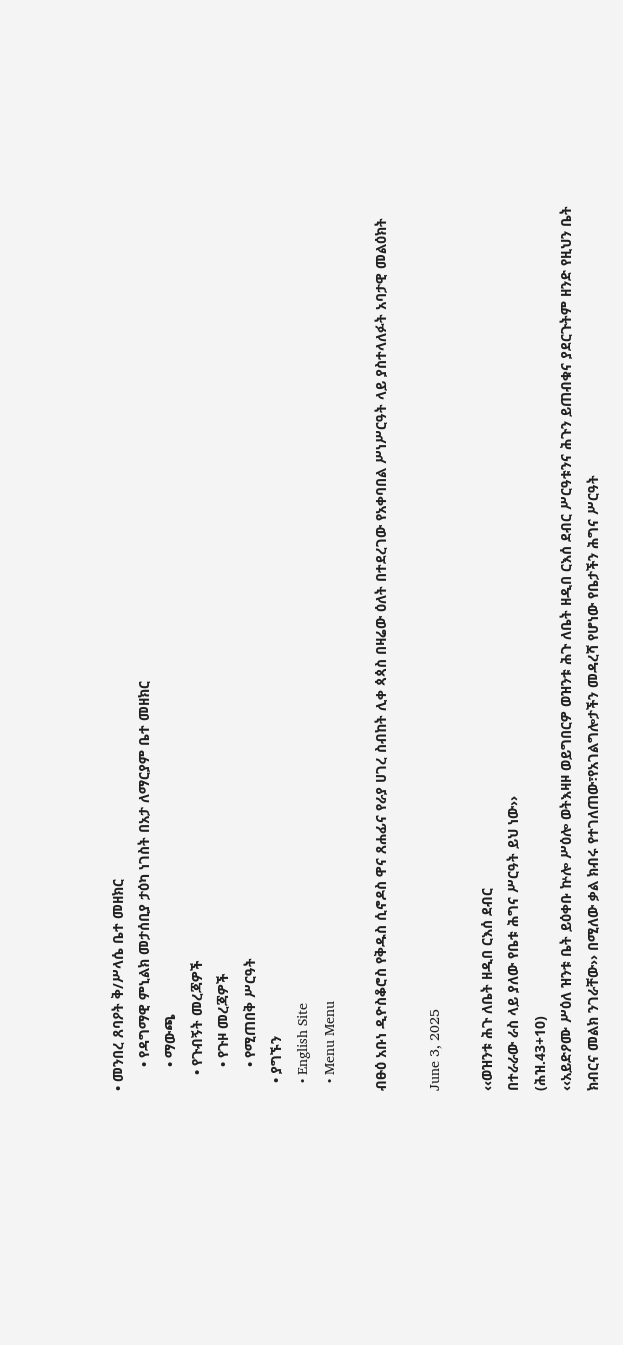• መንበረ ጸባዖት ቅ/ሥላሴ ቤተ መዘክር
      • የዳግማዊ ምኒልክ መታሰቢያ ታዕካ ነገስት በአታ ለማርያም ቤተ መዘክር
      • ማውጫ
    • የጉብኝት መረጃዎች
      • የጉዞ መረጃዎች
      • የሚጠበቅ ሥርዓት
  • ያግኙን
  • English Site
  • Menu Menu

ብፁዕ አቡነ ዲዮስቆሮስ የቅዱስ ሲኖዶስ ዋና ጸሐፊና የራያ ሀገረ ስብከት ሊቀ ጳጳስ በዛሬው ዕለት በተደረገው የአቀባበል ሥነሥርዓት ላይ ያስተላለፉት አባታዊ መልዕክት

June 3, 2025

‹‹ወዝንቱ ሕጉ ለቤት ዘዲበ ርእሰ ደብር
በተራራው ራስ ላይ ያለው የቤቱ ሕግና ሥርዓት ይህ ነው››
(ሕዝ.43+10)
‹‹አይድዖሙ ሥዕለ ዝንቱ ቤት ይዕቀቡ ኵሎ ሥዕሎ ወትእዛዞ ወይግበርዎ ወዝንቱ ሕጉ ለቤት ዘዲበ ርእሰ ደብር ሥርዓቱንና ሕጉን ይጠብቁና ያደርጉትም ዘንድ የዚህን ቤት ክብርና መልክ ንገራቸው›› በሚለው ቃል ክብሩ የተገለጠው፣የአገልግሎታችን መዳረሻ የሆነው የቤታችን ሕግና ሥርዓት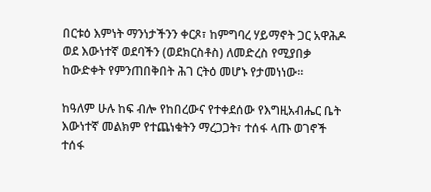በርቱዕ እምነት ማንነታችንን ቀርጾ፣ ከምግባረ ሃይማኖት ጋር አዋሕዶ ወደ እውነተኛ ወደባችን (ወደክርስቶስ) ለመድረስ የሚያበቃ ከውድቀት የምንጠበቅበት ሕገ ርትዕ መሆኑ የታመነነው፡፡

ከዓለም ሁሉ ከፍ ብሎ የከበረውና የተቀደሰው የእግዚአብሔር ቤት እውነተኛ መልክም የተጨነቁትን ማረጋጋት፣ ተሰፋ ላጡ ወገኖች ተሰፋ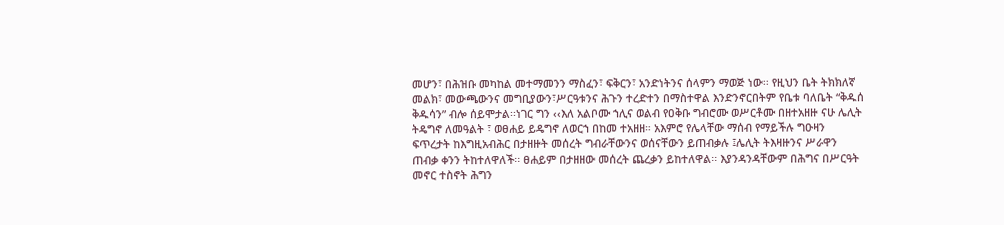መሆን፣ በሕዝቡ መካከል መተማመንን ማስፈን፣ ፍቅርን፣ አንድነትንና ሰላምን ማወጅ ነው፡፡ የዚህን ቤት ትክክለኛ መልክ፣ መውጫውንና መግቢያውን፣ሥርዓቱንና ሕጉን ተረድተን በማስተዋል እንድንኖርበትም የቤቱ ባለቤት “ቅዱሰ ቅዱሳን” ብሎ ሰይሞታል፡፡ነገር ግን ‹‹እለ አልቦሙ ኀሊና ወልብ የዐቅቡ ግብሮሙ ወሥርቶሙ በዘተአዘዙ ናሁ ሌሊት ትዴግኖ ለመዓልት ፣ ወፀሐይ ይዴግኖ ለወርኀ በከመ ተአዘዘ። አእምሮ የሌላቸው ማሰብ የማይችሉ ግዑዛን ፍጥረታት ከእግዚአብሕር በታዘዙት መሰረት ግብራቸውንና ወሰናቸውን ይጠብቃሉ ፤ሌሊት ትእዛዙንና ሥራዋን ጠብቃ ቀንን ትከተለዋለች፡፡ ፀሐይም በታዘዘው መሰረት ጨረቃን ይከተለዋል፡፡ እያንዳንዳቸውም በሕግና በሥርዓት መኖር ተስኖት ሕግን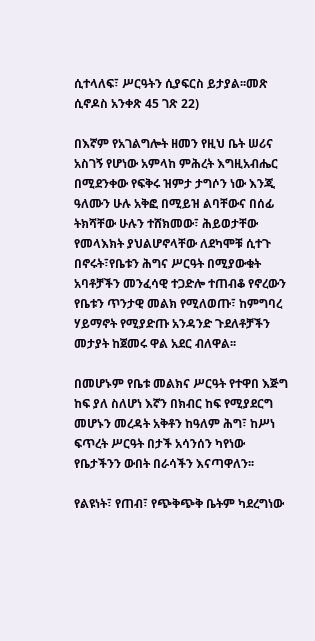ሲተላለፍ፣ ሥርዓትን ሲያፍርስ ይታያል፡፡መጽ ሲኖዶስ አንቀጽ 45 ገጽ 22)

በእኛም የአገልግሎት ዘመን የዚህ ቤት ሠሪና አስገኝ የሆነው አምላከ ምሕረት እግዚአብሔር በሚደንቀው የፍቅሩ ዝምታ ታግሶን ነው እንጂ ዓለሙን ሁሉ አቅፎ በሚይዝ ልባቸውና በሰፊ ትክሻቸው ሁሉን ተሸክመው፣ ሕይወታቸው የመላእክት ያህልሆኖላቸው ለደካሞቹ ሲተጉ በኖሩት፣የቤቱን ሕግና ሥርዓት በሚያውቁት አባቶቻችን መንፈሳዊ ተጋድሎ ተጠብቆ የኖረውን የቤቱን ጥንታዊ መልክ የሚለወጡ፣ ከምግባረ ሃይማኖት የሚያድጡ አንዳንድ ጉደለቶቻችን መታያት ከጀመሩ ዋል አደር ብለዋል፡፡

በመሆኑም የቤቱ መልክና ሥርዓት የተዋበ እጅግ ከፍ ያለ ስለሆነ እኛን በክብር ከፍ የሚያደርግ መሆኑን መረዳት አቅቶን ከዓለም ሕግ፣ ከሥነ ፍጥረት ሥርዓት በታች አሳንሰን ካየነው የቤታችንን ውበት በራሳችን እናጣዋለን፡፡

የልዩነት፣ የጠብ፣ የጭቅጭቅ ቤትም ካደረግነው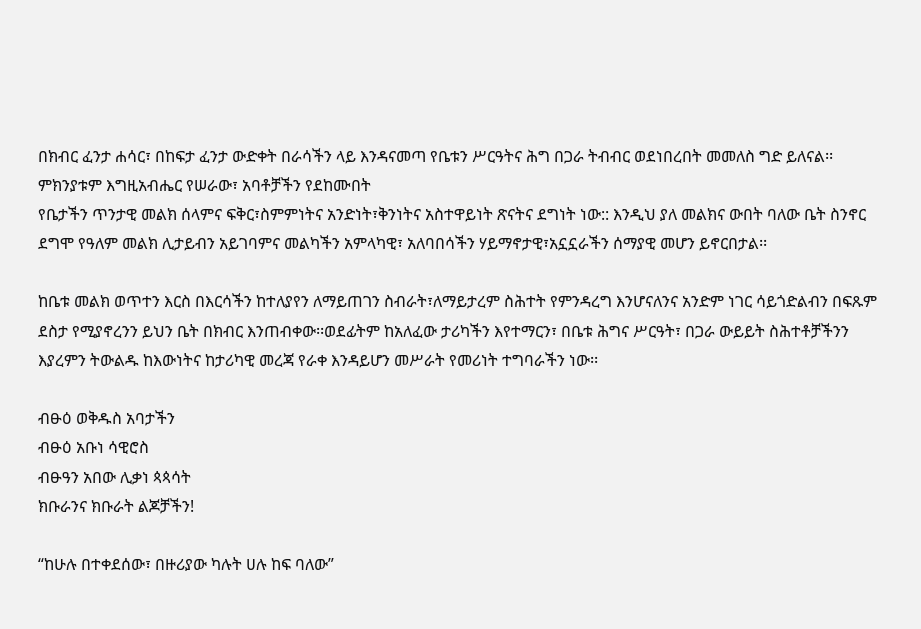በክብር ፈንታ ሐሳር፣ በከፍታ ፈንታ ውድቀት በራሳችን ላይ እንዳናመጣ የቤቱን ሥርዓትና ሕግ በጋራ ትብብር ወደነበረበት መመለስ ግድ ይለናል፡፡ ምክንያቱም እግዚአብሔር የሠራው፣ አባቶቻችን የደከሙበት
የቤታችን ጥንታዊ መልክ ሰላምና ፍቅር፣ስምምነትና አንድነት፣ቅንነትና አስተዋይነት ጽናትና ደግነት ነው:: እንዲህ ያለ መልክና ውበት ባለው ቤት ስንኖር ደግሞ የዓለም መልክ ሊታይብን አይገባምና መልካችን አምላካዊ፣ አለባበሳችን ሃይማኖታዊ፣አኗኗራችን ሰማያዊ መሆን ይኖርበታል፡፡

ከቤቱ መልክ ወጥተን እርስ በእርሳችን ከተለያየን ለማይጠገን ስብራት፣ለማይታረም ስሕተት የምንዳረግ እንሆናለንና አንድም ነገር ሳይጎድልብን በፍጹም ደስታ የሚያኖረንን ይህን ቤት በክብር እንጠብቀው፡፡ወደፊትም ከአለፈው ታሪካችን እየተማርን፣ በቤቱ ሕግና ሥርዓት፣ በጋራ ውይይት ስሕተቶቻችንን እያረምን ትውልዱ ከእውነትና ከታሪካዊ መረጃ የራቀ እንዳይሆን መሥራት የመሪነት ተግባራችን ነው፡፡

ብፁዕ ወቅዱስ አባታችን
ብፁዕ አቡነ ሳዊሮስ
ብፁዓን አበው ሊቃነ ጳጳሳት
ክቡራንና ክቡራት ልጆቻችን!

“ከሁሉ በተቀደሰው፣ በዙሪያው ካሉት ሀሉ ከፍ ባለው”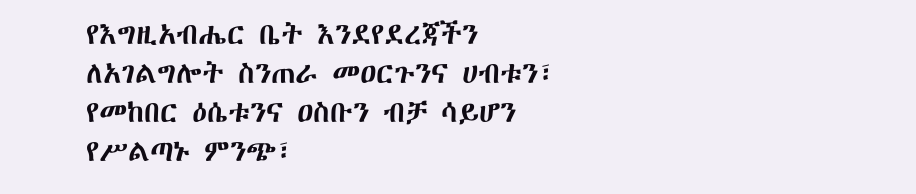የእግዚአብሔር ቤት እንደየደረጃችን ለአገልግሎት ስንጠራ መዐርጉንና ሀብቱን፣ የመከበር ዕሴቱንና ዐስቡን ብቻ ሳይሆን የሥልጣኑ ምንጭ፣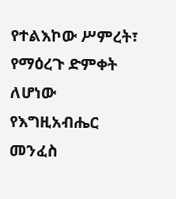የተልእኮው ሥምረት፣ የማዕረጉ ድምቀት ለሆነው የእግዚአብሔር መንፈስ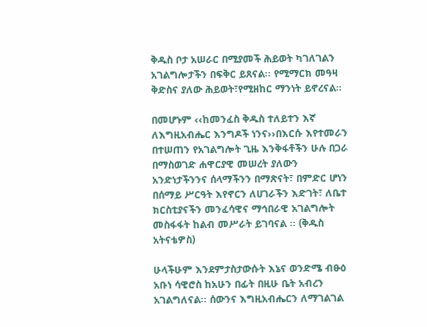ቅዱስ ቦታ አሠራር በሚያመች ሕይወት ካገለገልን አገልግሎታችን በፍቅር ይጸናል፡፡ የሚማርክ መዓዛ ቅድስና ያለው ሕይወት፣የሚዘከር ማንነት ይኖረናል።

በመሆኑም ‹‹ከመንፈስ ቅዱስ ተለይተን እኛ ለእግዚአብሔር እንግዶች ነንና››በእርሱ እየተመራን በተሠጠን የአገልግሎት ጊዜ እንቅፋቶችን ሁሉ በጋራ በማስወገድ ሐዋርያዊ መሠረት ያለውን አንድነታችንንና ሰላማችንን በማጽናት፣ በምድር ሆነን በሰማይ ሥርዓት እየኖርን ለሀገራችን እድገት፣ ለቤተ ክርስቲያናችን መንፈሳዊና ማኅበራዊ አገልግሎት መስፋፋት ከልብ መሥራት ይገባናል ፡፡ (ቅዱስ አትናቴዎስ)

ሁላችሁም እንደምታስታውሱት እኔና ወንድሜ ብፁዕ አቡነ ሳዊሮስ ከአሁን በፊት በዚሁ ቤት አብረን አገልግለናል፡፡ ሰውንና እግዚአብሔርን ለማገልገል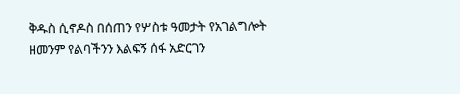ቅዱስ ሲኖዶስ በሰጠን የሦስቱ ዓመታት የአገልግሎት ዘመንም የልባችንን እልፍኝ ሰፋ አድርገን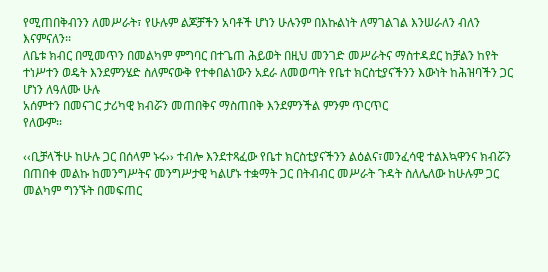የሚጠበቅብንን ለመሥራት፣ የሁሉም ልጆቻችን አባቶች ሆነን ሁሉንም በእኩልነት ለማገልገል እንሠራለን ብለን እናምናለን፡፡
ለቤቱ ክብር በሚመጥን በመልካም ምግባር በተጌጠ ሕይወት በዚህ መንገድ መሥራትና ማስተዳደር ከቻልን ከየት ተነሥተን ወዴት እንደምንሄድ ስለምናውቅ የተቀበልነውን አደራ ለመወጣት የቤተ ክርስቲያናችንን እውነት ከሕዝባችን ጋር ሆነን ለዓለሙ ሁሉ
አሰምተን በመናገር ታሪካዊ ክብሯን መጠበቅና ማስጠበቅ እንደምንችል ምንም ጥርጥር
የለውም፡፡

‹‹ቢቻላችሁ ከሁሉ ጋር በሰላም ኑሩ›› ተብሎ እንደተጻፈው የቤተ ክርስቲያናችንን ልዕልና፣መንፈሳዊ ተልእኳዋንና ክብሯን በጠበቀ መልኩ ከመንግሥትና መንግሥታዊ ካልሆኑ ተቋማት ጋር በትብብር መሥራት ጉዳት ስለሌለው ከሁሉም ጋር መልካም ግንኙት በመፍጠር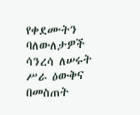የቀደሙትን ባለውለታዎች ሳንረሳ ለሠሩት ሥራ ዕውቅና በመስጠት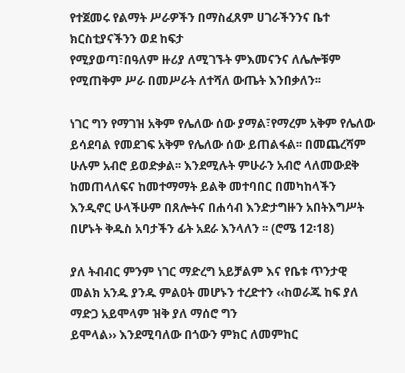የተጀመሩ የልማት ሥራዎችን በማስፈጸም ሀገራችንንና ቤተ ክርስቲያናችንን ወደ ከፍታ
የሚያወጣ፣በዓለም ዙሪያ ለሚገኙት ምእመናንና ለሌሎቹም የሚጠቅም ሥራ በመሥራት ለተሻለ ውጤት እንበቃለን፡፡

ነገር ግን የማገዝ አቅም የሌለው ሰው ያማል፣የማረም አቅም የሌለው ይሳደባል የመደገፍ አቅም የሌለው ሰው ይጠልፋል፡፡ በመጨረሻም ሁሉም አብሮ ይወድቃል፡፡ እንደሚሉት ምሁራን አብሮ ላለመውደቅ ከመጠላለፍና ከመተማማት ይልቅ መተባበር በመካከላችን እንዲኖር ሁላችሁም በጸሎትና በሐሳብ እንድታግዙን አበትእግሥት በሆኑት ቅዱስ አባታችን ፊት አደራ እንላለን ፡፡ (ሮሜ 12፡18)

ያለ ትብብር ምንም ነገር ማድረግ አይቻልም እና የቤቱ ጥንታዊ መልክ አንዱ ያንዱ ምልዐት መሆኑን ተረድተን ‹‹ከወራጁ ከፍ ያለ ማድጋ አይሞላም ዝቅ ያለ ማሰሮ ግን
ይሞላል›› እንደሚባለው በጎውን ምክር ለመምከር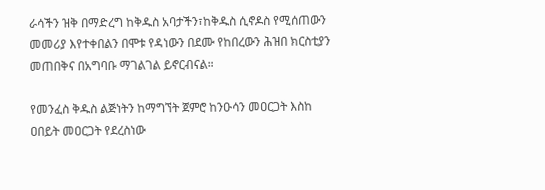ራሳችን ዝቅ በማድረግ ከቅዱስ አባታችን፣ከቅዱስ ሲኖዶስ የሚሰጠውን መመሪያ እየተቀበልን በሞቱ የዳነውን በደሙ የከበረውን ሕዝበ ክርስቲያን መጠበቅና በአግባቡ ማገልገል ይኖርብናል።

የመንፈስ ቅዱስ ልጅነትን ከማግኘት ጀምሮ ከንዑሳን መዐርጋት እስከ ዐበይት መዐርጋት የደረስነው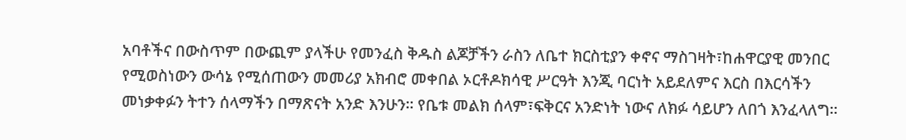አባቶችና በውስጥም በውጪም ያላችሁ የመንፈስ ቅዱስ ልጆቻችን ራስን ለቤተ ክርስቲያን ቀኖና ማስገዛት፣ከሐዋርያዊ መንበር የሚወስነውን ውሳኔ የሚሰጠውን መመሪያ አክብሮ መቀበል ኦርቶዶክሳዊ ሥርዓት እንጂ ባርነት አይደለምና እርስ በእርሳችን መነቃቀፉን ትተን ሰላማችን በማጽናት አንድ እንሁን፡፡ የቤቱ መልክ ሰላም፣ፍቅርና አንድነት ነውና ለክፉ ሳይሆን ለበጎ እንፈላለግ።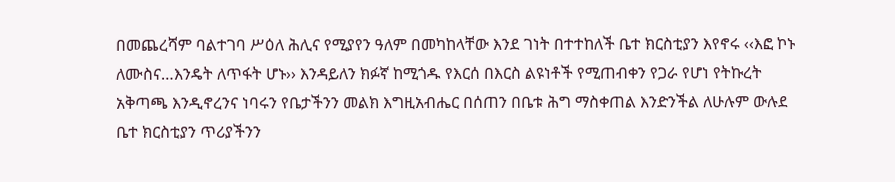በመጨረሻም ባልተገባ ሥዕለ ሕሊና የሚያየን ዓለም በመካከላቸው እንደ ገነት በተተከለች ቤተ ክርስቲያን እየኖሩ ‹‹እፎ ኮኑ ለሙስና…እንዴት ለጥፋት ሆኑ›› እንዳይለን ክፉኛ ከሚጎዱ የእርሰ በእርስ ልዩነቶች የሚጠብቀን የጋራ የሆነ የትኩረት አቅጣጫ እንዲኖረንና ነባሩን የቤታችንን መልክ እግዚአብሔር በሰጠን በቤቱ ሕግ ማስቀጠል እንድንችል ለሁሉም ውሉደ ቤተ ክርስቲያን ጥሪያችንን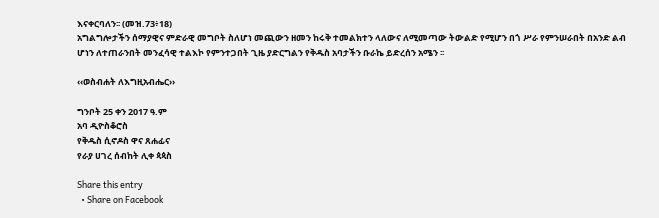እናቀርባለን፡፡ (መዝ.73፥18)
አግልግሎታችን ሰማያዊና ምድራዊ መግቦት ስለሆነ መጪውን ዘመን ከሩቅ ተመልክተን ላለውና ለሚመጣው ትውልድ የሚሆን በጎ ሥራ የምንሠራበት በአንድ ልብ ሆነን ለተጠራንበት መንፈሳዊ ተልእኮ የምንተጋበት ጊዜ ያድርግልን የቅዱስ አባታችን ቡራኬ ይድረሰን አሜን ፡፡

‹‹ወስብሐት ለእግዚአብሔር››

ግንቦት 25 ቀን 2017 ዓ.ም
አባ ዲዮስቆሮስ
የቅዱስ ሲኖዶስ ዋና ጸሐፊና
የራያ ሀገረ ሰብከት ሊቀ ጳጳስ

Share this entry
  • Share on Facebook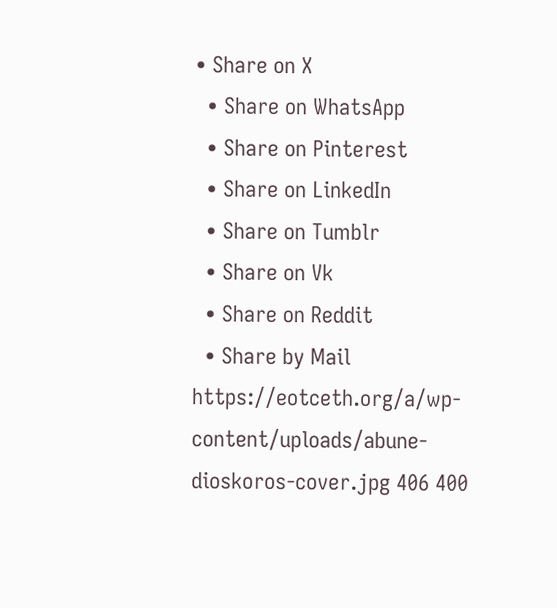• Share on X
  • Share on WhatsApp
  • Share on Pinterest
  • Share on LinkedIn
  • Share on Tumblr
  • Share on Vk
  • Share on Reddit
  • Share by Mail
https://eotceth.org/a/wp-content/uploads/abune-dioskoros-cover.jpg 406 400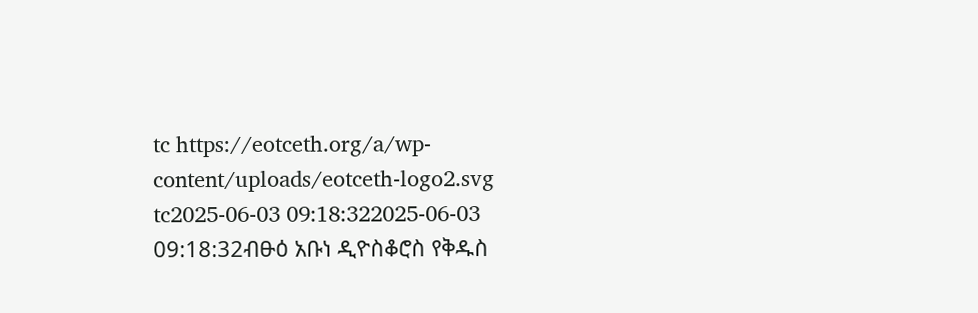tc https://eotceth.org/a/wp-content/uploads/eotceth-logo2.svg tc2025-06-03 09:18:322025-06-03 09:18:32ብፁዕ አቡነ ዲዮስቆሮስ የቅዱስ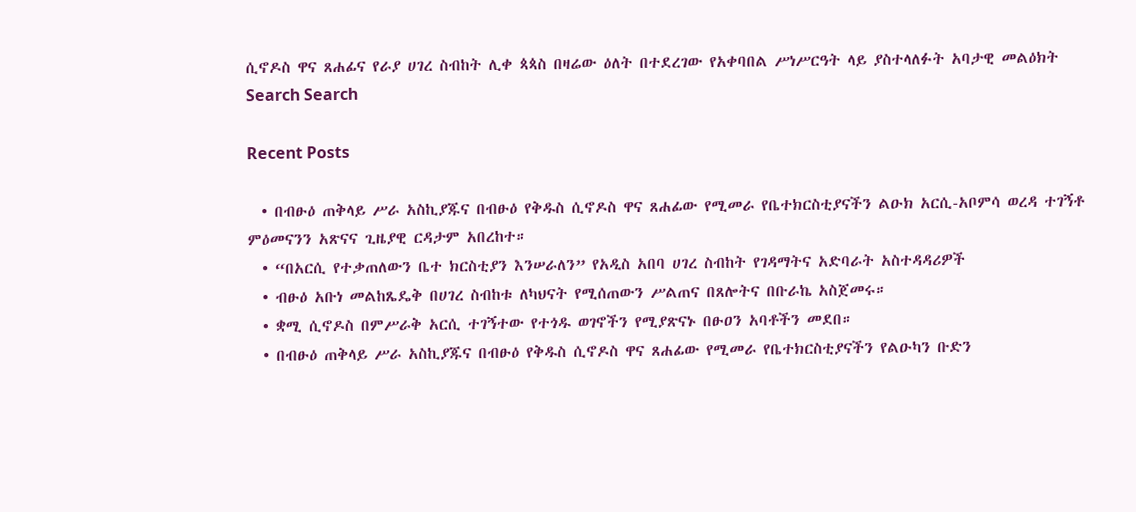ሲኖዶስ ዋና ጸሐፊና የራያ ሀገረ ስብከት ሊቀ ጳጳስ በዛሬው ዕለት በተደረገው የአቀባበል ሥነሥርዓት ላይ ያስተላለፉት አባታዊ መልዕክት
Search Search

Recent Posts

  • በብፁዕ ጠቅላይ ሥራ አስኪያጁና በብፁዕ የቅዱስ ሲኖዶስ ዋና ጸሐፊው የሚመራ የቤተክርስቲያናችን ልዑክ አርሲ-አቦምሳ ወረዳ ተገኝቶ ምዕመናንን አጽናና ጊዜያዊ ርዳታም አበረከተ።
  • “በአርሲ የተቃጠለውን ቤተ ክርስቲያን እንሠራለን” የአዲስ አበባ ሀገረ ስብከት የገዳማትና አድባራት አስተዳዳሪዎች
  • ብፁዕ አቡነ መልከጼዴቅ በሀገረ ስብከቱ ለካህናት የሚሰጠውን ሥልጠና በጸሎትና በቡራኬ አስጀመሩ።
  • ቋሚ ሲኖዶስ በምሥራቅ አርሲ ተገኝተው የተጎዱ ወገኖችን የሚያጽናኑ በፁዐን አባቶችን መደበ።
  • በብፁዕ ጠቅላይ ሥራ አስኪያጁና በብፁዕ የቅዱስ ሲኖዶስ ዋና ጸሐፊው የሚመራ የቤተክርስቲያናችን የልዑካን ቡድን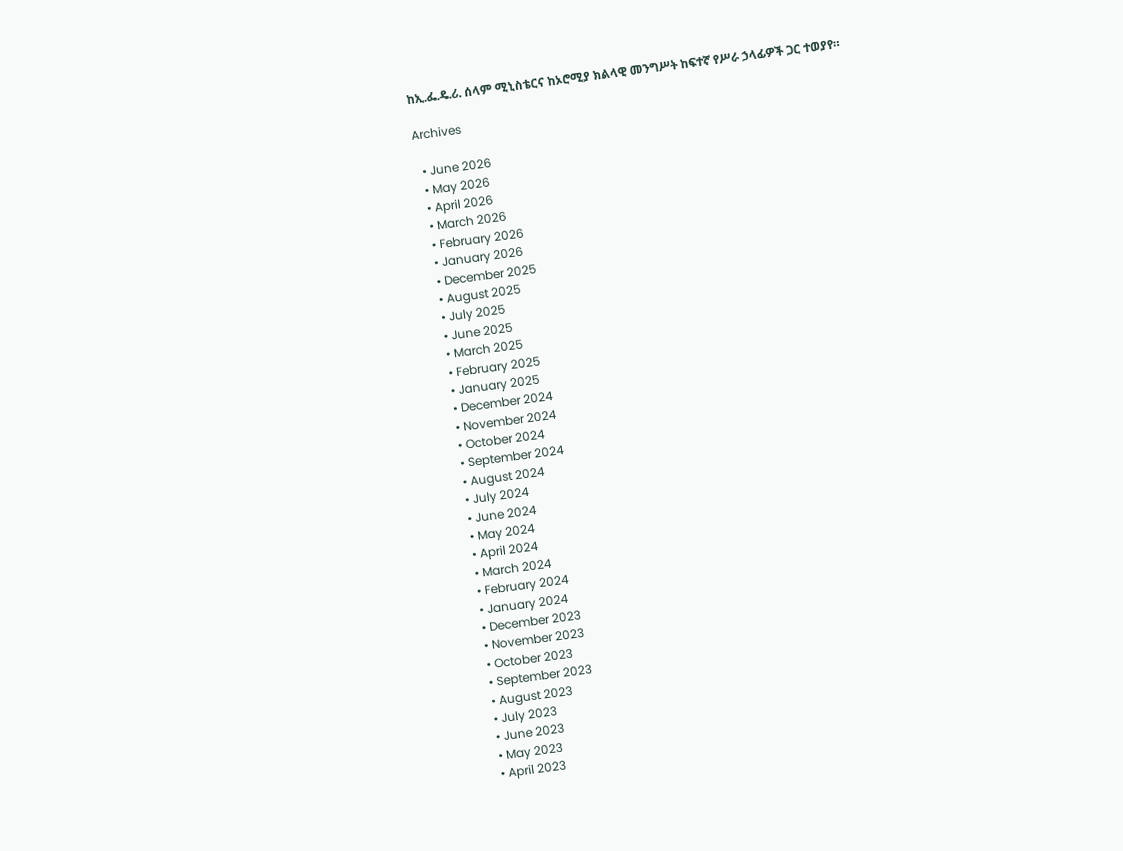ከኢ.ፌ.ዴ.ሪ. ሰላም ሚኒስቴርና ከኦሮሚያ ክልላዊ መንግሥት ከፍተኛ የሥራ ኃላፊዎች ጋር ተወያየ።

Archives

  • June 2026
  • May 2026
  • April 2026
  • March 2026
  • February 2026
  • January 2026
  • December 2025
  • August 2025
  • July 2025
  • June 2025
  • March 2025
  • February 2025
  • January 2025
  • December 2024
  • November 2024
  • October 2024
  • September 2024
  • August 2024
  • July 2024
  • June 2024
  • May 2024
  • April 2024
  • March 2024
  • February 2024
  • January 2024
  • December 2023
  • November 2023
  • October 2023
  • September 2023
  • August 2023
  • July 2023
  • June 2023
  • May 2023
  • April 2023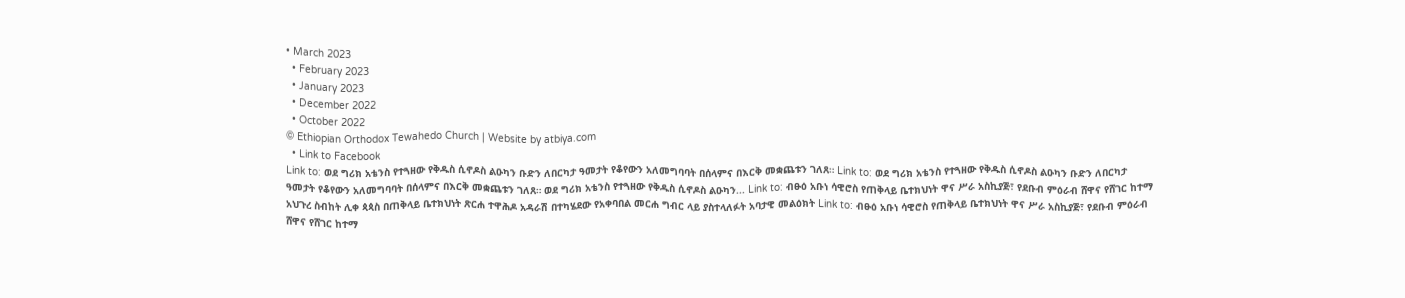• March 2023
  • February 2023
  • January 2023
  • December 2022
  • October 2022
© Ethiopian Orthodox Tewahedo Church | Website by atbiya.com
  • Link to Facebook
Link to: ወደ ግሪክ አቴንስ የተጓዘው የቅዱስ ሲኖዶስ ልዑካን ቡድን ለበርካታ ዓመታት የቆየውን አለመግባባት በሰላምና በእርቅ መቋጨቱን ገለጸ። Link to: ወደ ግሪክ አቴንስ የተጓዘው የቅዱስ ሲኖዶስ ልዑካን ቡድን ለበርካታ ዓመታት የቆየውን አለመግባባት በሰላምና በእርቅ መቋጨቱን ገለጸ። ወደ ግሪክ አቴንስ የተጓዘው የቅዱስ ሲኖዶስ ልዑካን... Link to: ብፁዕ አቡነ ሳዊሮስ የጠቅላይ ቤተክህነት ዋና ሥራ አስኪያጅ፣ የደቡብ ምዕራብ ሸዋና የሸገር ከተማ አህጉረ ስብከት ሊቀ ጳጳስ በጠቅላይ ቤተክህነት ጽርሐ ተዋሕዶ አዳራሽ በተካሄደው የአቀባበል መርሐ ግብር ላይ ያስተላለፉት አባታዊ መልዕክት Link to: ብፁዕ አቡነ ሳዊሮስ የጠቅላይ ቤተክህነት ዋና ሥራ አስኪያጅ፣ የደቡብ ምዕራብ ሸዋና የሸገር ከተማ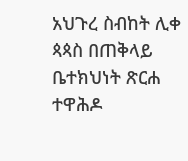አህጉረ ስብከት ሊቀ ጳጳስ በጠቅላይ ቤተክህነት ጽርሐ ተዋሕዶ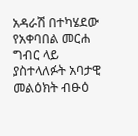አዳራሽ በተካሄደው የአቀባበል መርሐ ግብር ላይ ያስተላለፉት አባታዊ መልዕክት ብፁዕ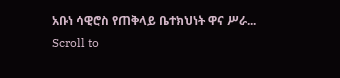አቡነ ሳዊሮስ የጠቅላይ ቤተክህነት ዋና ሥራ...
Scroll to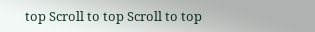top Scroll to top Scroll to top